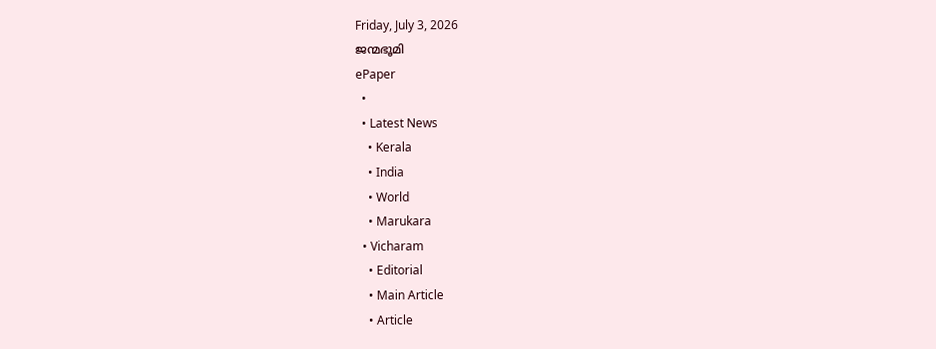Friday, July 3, 2026
ജന്മഭൂമി
ePaper
  •
  • Latest News
    • Kerala
    • India
    • World
    • Marukara
  • Vicharam
    • Editorial
    • Main Article
    • Article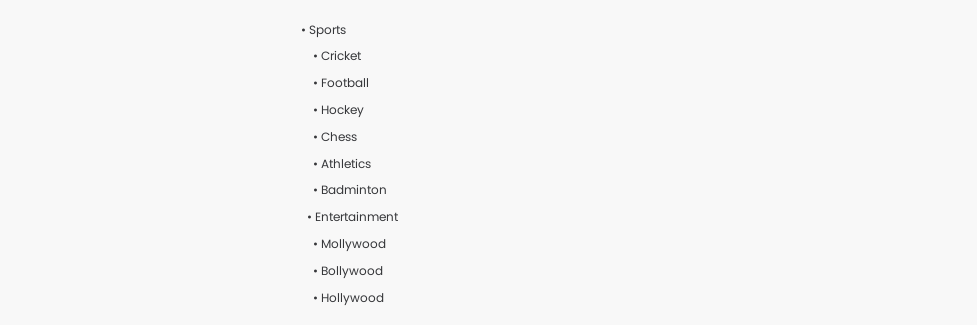• Sports
    • Cricket
    • Football
    • Hockey
    • Chess
    • Athletics
    • Badminton
  • Entertainment
    • Mollywood
    • Bollywood
    • Hollywood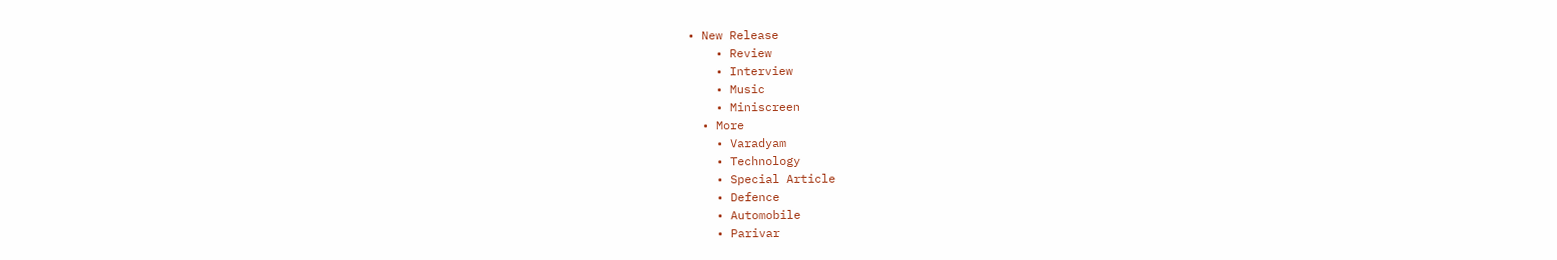• New Release
    • Review
    • Interview
    • Music
    • Miniscreen
  • More
    • Varadyam
    • Technology
    • Special Article
    • Defence
    • Automobile
    • Parivar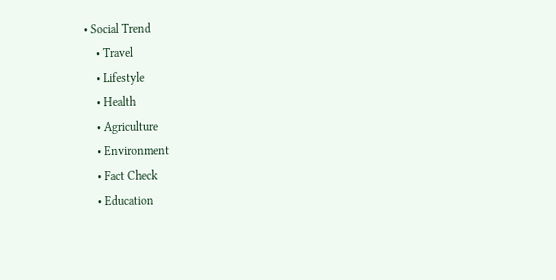• Social Trend
    • Travel
    • Lifestyle
    • Health
    • Agriculture
    • Environment
    • Fact Check
    • Education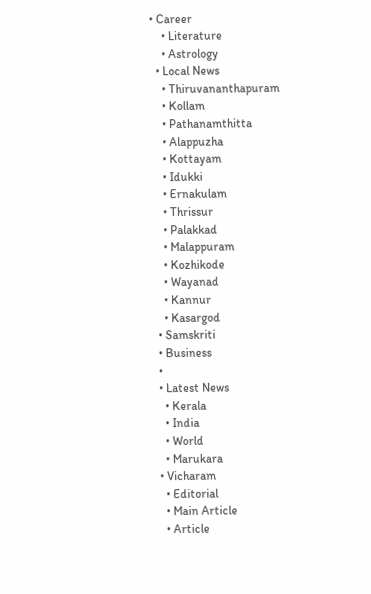• Career
    • Literature
    • Astrology
  • Local News
    • Thiruvananthapuram
    • Kollam
    • Pathanamthitta
    • Alappuzha
    • Kottayam
    • Idukki
    • Ernakulam
    • Thrissur
    • Palakkad
    • Malappuram
    • Kozhikode
    • Wayanad
    • Kannur
    • Kasargod
  • Samskriti
  • Business
  •
  • Latest News
    • Kerala
    • India
    • World
    • Marukara
  • Vicharam
    • Editorial
    • Main Article
    • Article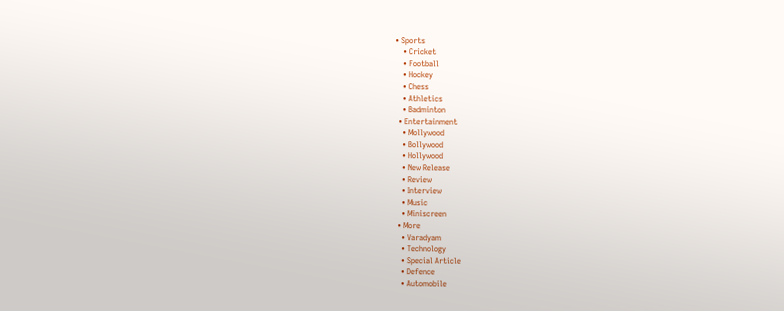• Sports
    • Cricket
    • Football
    • Hockey
    • Chess
    • Athletics
    • Badminton
  • Entertainment
    • Mollywood
    • Bollywood
    • Hollywood
    • New Release
    • Review
    • Interview
    • Music
    • Miniscreen
  • More
    • Varadyam
    • Technology
    • Special Article
    • Defence
    • Automobile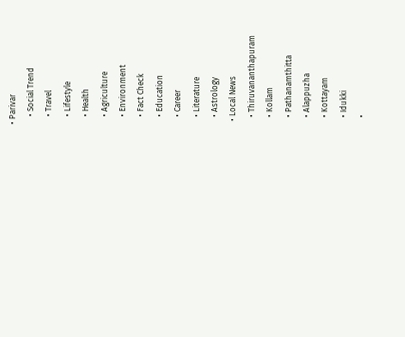• Parivar
    • Social Trend
    • Travel
    • Lifestyle
    • Health
    • Agriculture
    • Environment
    • Fact Check
    • Education
    • Career
    • Literature
    • Astrology
  • Local News
    • Thiruvananthapuram
    • Kollam
    • Pathanamthitta
    • Alappuzha
    • Kottayam
    • Idukki
    •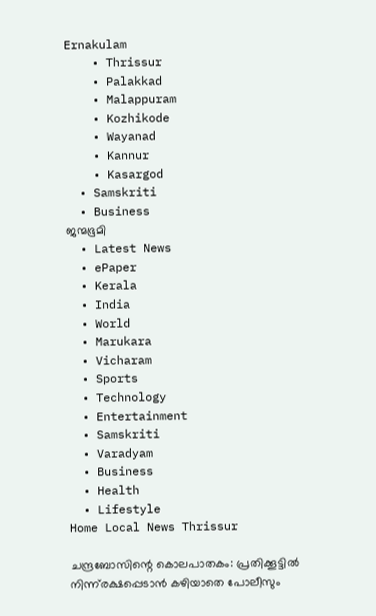Ernakulam
    • Thrissur
    • Palakkad
    • Malappuram
    • Kozhikode
    • Wayanad
    • Kannur
    • Kasargod
  • Samskriti
  • Business
ജന്മഭൂമി
  • Latest News
  • ePaper
  • Kerala
  • India
  • World
  • Marukara
  • Vicharam
  • Sports
  • Technology
  • Entertainment
  • Samskriti
  • Varadyam
  • Business
  • Health
  • Lifestyle
Home Local News Thrissur

ചന്ദ്രബോസിന്റെ കൊലപാതകം: പ്രതിക്കൂട്ടില്‍ നിന്ന്‌രക്ഷപ്പെടാന്‍ കഴിയാതെ പോലീസും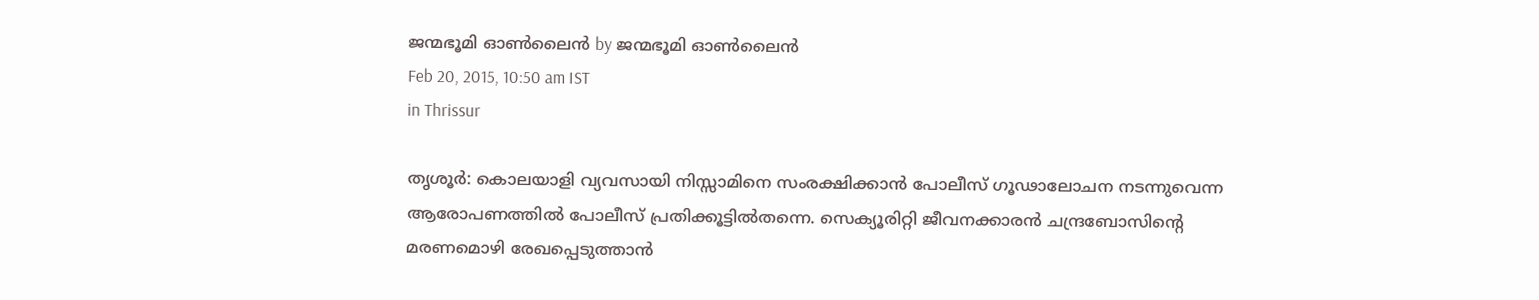ജന്മഭൂമി ഓണ്‍ലൈന്‍ by ജന്മഭൂമി ഓണ്‍ലൈന്‍
Feb 20, 2015, 10:50 am IST
in Thrissur

തൃശൂര്‍: കൊലയാളി വ്യവസായി നിസ്സാമിനെ സംരക്ഷിക്കാന്‍ പോലീസ് ഗൂഢാലോചന നടന്നുവെന്ന ആരോപണത്തില്‍ പോലീസ് പ്രതിക്കൂട്ടില്‍തന്നെ. സെക്യൂരിറ്റി ജീവനക്കാരന്‍ ചന്ദ്രബോസിന്റെ മരണമൊഴി രേഖപ്പെടുത്താന്‍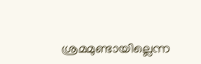ശ്രമമുണ്ടായില്ലെന്ന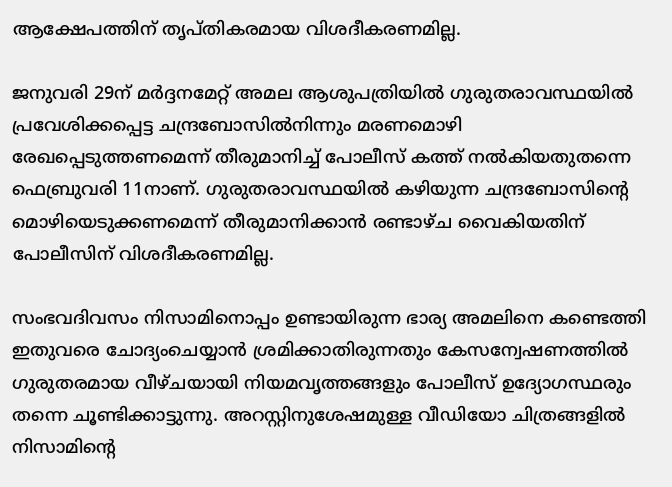ആക്ഷേപത്തിന് തൃപ്തികരമായ വിശദീകരണമില്ല.

ജനുവരി 29ന് മര്‍ദ്ദനമേറ്റ് അമല ആശുപത്രിയില്‍ ഗുരുതരാവസ്ഥയില്‍ പ്രവേശിക്കപ്പെട്ട ചന്ദ്രബോസില്‍നിന്നും മരണമൊഴി രേഖപ്പെടുത്തണമെന്ന് തീരുമാനിച്ച് പോലീസ് കത്ത് നല്‍കിയതുതന്നെ ഫെബ്രുവരി 11നാണ്. ഗുരുതരാവസ്ഥയില്‍ കഴിയുന്ന ചന്ദ്രബോസിന്റെ മൊഴിയെടുക്കണമെന്ന് തീരുമാനിക്കാന്‍ രണ്ടാഴ്ച വൈകിയതിന് പോലീസിന് വിശദീകരണമില്ല.

സംഭവദിവസം നിസാമിനൊപ്പം ഉണ്ടായിരുന്ന ഭാര്യ അമലിനെ കണ്ടെത്തി ഇതുവരെ ചോദ്യംചെയ്യാന്‍ ശ്രമിക്കാതിരുന്നതും കേസന്വേഷണത്തില്‍ ഗുരുതരമായ വീഴ്ചയായി നിയമവൃത്തങ്ങളും പോലീസ് ഉദ്യോഗസ്ഥരും തന്നെ ചൂണ്ടിക്കാട്ടുന്നു. അറസ്റ്റിനുശേഷമുള്ള വീഡിയോ ചിത്രങ്ങളില്‍ നിസാമിന്റെ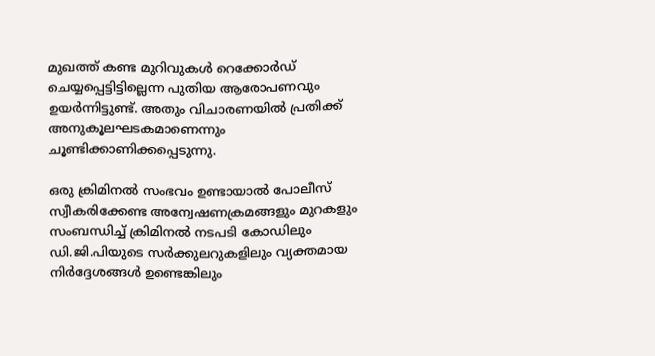മുഖത്ത് കണ്ട മുറിവുകള്‍ റെക്കോര്‍ഡ് ചെയ്യപ്പെട്ടിട്ടില്ലെന്ന പുതിയ ആരോപണവും ഉയര്‍ന്നിട്ടുണ്ട്. അതും വിചാരണയില്‍ പ്രതിക്ക് അനുകൂലഘടകമാണെന്നും ചൂണ്ടിക്കാണിക്കപ്പെടുന്നു.

ഒരു ക്രിമിനല്‍ സംഭവം ഉണ്ടായാല്‍ പോലീസ് സ്വീകരിക്കേണ്ട അന്വേഷണക്രമങ്ങളും മുറകളും സംബന്ധിച്ച് ക്രിമിനല്‍ നടപടി കോഡിലും ഡി.ജി.പിയുടെ സര്‍ക്കുലറുകളിലും വ്യക്തമായ നിര്‍ദ്ദേശങ്ങള്‍ ഉണ്ടെങ്കിലും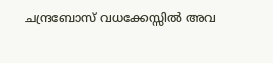ചന്ദ്രബോസ് വധക്കേസ്സില്‍ അവ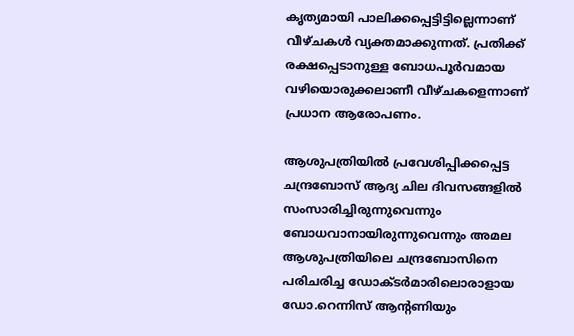കൃത്യമായി പാലിക്കപ്പെട്ടിട്ടില്ലെന്നാണ് വീഴ്ചകള്‍ വ്യക്തമാക്കുന്നത്. പ്രതിക്ക് രക്ഷപ്പെടാനുള്ള ബോധപൂര്‍വമായ വഴിയൊരുക്കലാണീ വീഴ്ചകളെന്നാണ് പ്രധാന ആരോപണം.

ആശുപത്രിയില്‍ പ്രവേശിപ്പിക്കപ്പെട്ട ചന്ദ്രബോസ് ആദ്യ ചില ദിവസങ്ങളില്‍ സംസാരിച്ചിരുന്നുവെന്നും ബോധവാനായിരുന്നുവെന്നും അമല ആശുപത്രിയിലെ ചന്ദ്രബോസിനെ പരിചരിച്ച ഡോക്ടര്‍മാരിലൊരാളായ ഡോ.റെന്നിസ് ആന്റണിയും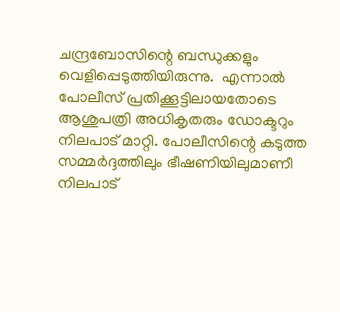ചന്ദ്രബോസിന്റെ ബന്ധുക്കളും വെളിപ്പെടുത്തിയിരുന്നു.  എന്നാല്‍ പോലീസ് പ്രതിക്കൂട്ടിലായതോടെ ആശുപത്രി അധികൃതരും ഡോക്ടറും നിലപാട് മാറ്റി. പോലീസിന്റെ കടുത്ത സമ്മര്‍ദ്ദത്തിലും ഭീഷണിയിലുമാണീ നിലപാട്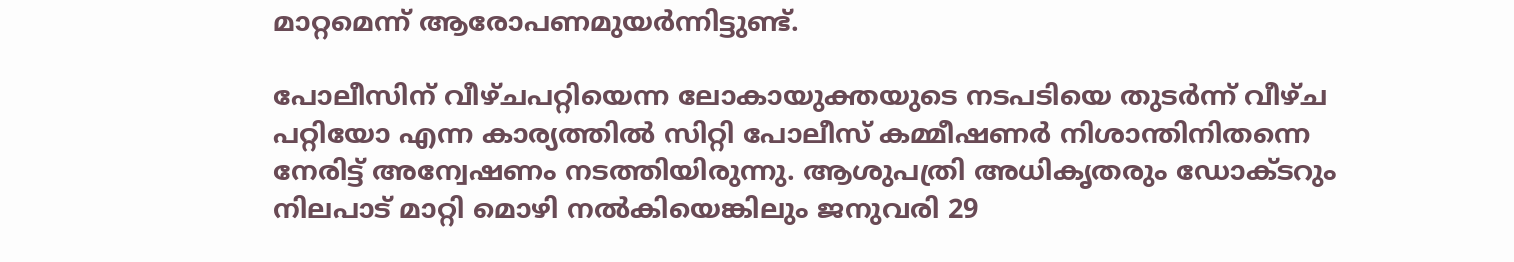മാറ്റമെന്ന് ആരോപണമുയര്‍ന്നിട്ടുണ്ട്.

പോലീസിന് വീഴ്ചപറ്റിയെന്ന ലോകായുക്തയുടെ നടപടിയെ തുടര്‍ന്ന് വീഴ്ച പറ്റിയോ എന്ന കാര്യത്തില്‍ സിറ്റി പോലീസ് കമ്മീഷണര്‍ നിശാന്തിനിതന്നെ നേരിട്ട് അന്വേഷണം നടത്തിയിരുന്നു. ആശുപത്രി അധികൃതരും ഡോക്ടറും നിലപാട് മാറ്റി മൊഴി നല്‍കിയെങ്കിലും ജനുവരി 29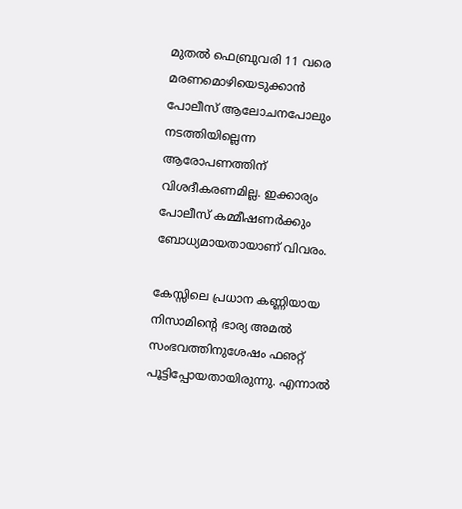മുതല്‍ ഫെബ്രുവരി 11 വരെ മരണമൊഴിയെടുക്കാന്‍ പോലീസ് ആലോചനപോലും നടത്തിയില്ലെന്ന ആരോപണത്തിന് വിശദീകരണമില്ല. ഇക്കാര്യം പോലീസ് കമ്മീഷണര്‍ക്കും ബോധ്യമായതായാണ് വിവരം.

കേസ്സിലെ പ്രധാന കണ്ണിയായ നിസാമിന്റെ ഭാര്യ അമല്‍ സംഭവത്തിനുശേഷം ഫഌറ്റ് പൂട്ടിപ്പോയതായിരുന്നു. എന്നാല്‍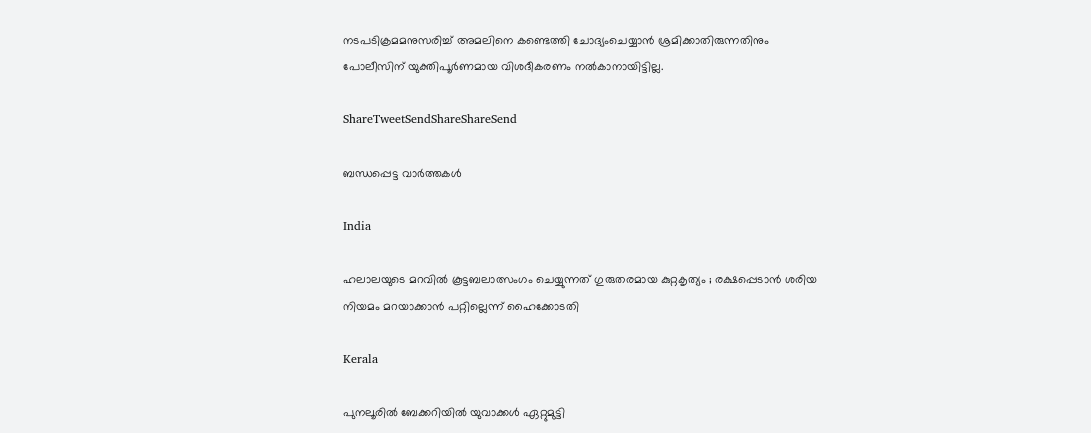നടപടിക്രമമനുസരിച്ച് അമലിനെ കണ്ടെത്തി ചോദ്യംചെയ്യാന്‍ ശ്രമിക്കാതിരുന്നതിനും പോലീസിന് യുക്തിപൂര്‍ണമായ വിശദീകരണം നല്‍കാനായിട്ടില്ല.

ShareTweetSendShareShareSend

ബന്ധപ്പെട്ട വാര്‍ത്തകള്‍

India

ഹലാലയുടെ മറവിൽ കൂട്ടബലാത്സംഗം ചെയ്യുന്നത് ഗുരുതരമായ കുറ്റകൃത്യം ; രക്ഷപ്പെടാൻ ശരിയ നിയമം മറയാക്കാൻ പറ്റില്ലെന്ന് ഹൈക്കോടതി

Kerala

പുനലൂരില്‍ ബേക്കറിയില്‍ യുവാക്കള്‍ ഏറ്റുമുട്ടി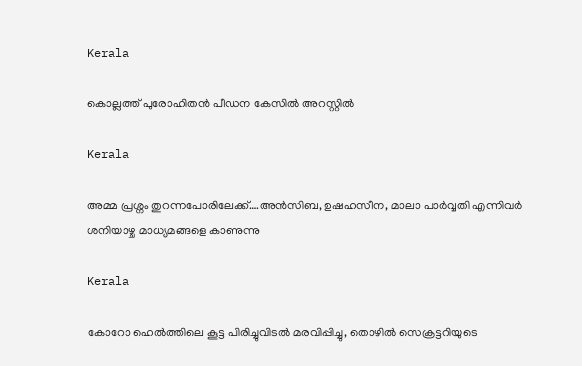Kerala

കൊല്ലത്ത് പുരോഹിതന്‍ പീഡന കേസില്‍ അറസ്റ്റില്‍

Kerala

അമ്മ പ്രശ്നം തുറന്നപോരിലേക്ക്….അന്‍സിബ, ഉഷഹസീന, മാലാ പാര്‍വ്വതി എന്നിവര്‍ ശനിയാഴ്ച മാധ്യമങ്ങളെ കാണുന്നു

Kerala

കോറോ ഹെല്‍ത്തിലെ കൂട്ട പിരിച്ചുവിടല്‍ മരവിപ്പിച്ചു, തൊഴില്‍ സെക്രട്ടറിയുടെ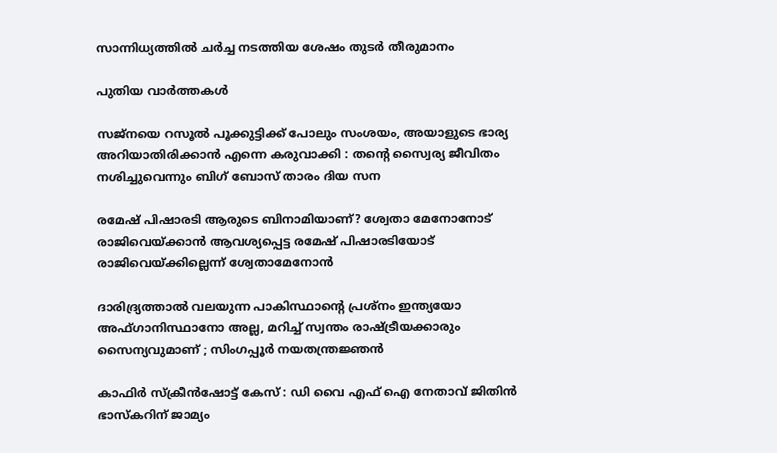സാന്നിധ്യത്തില്‍ ചര്‍ച്ച നടത്തിയ ശേഷം തുടര്‍ തീരുമാനം

പുതിയ വാര്‍ത്തകള്‍

സജ്നയെ റസൂൽ പൂക്കുട്ടിക്ക് പോലും സംശയം, അയാളുടെ ഭാര്യ അറിയാതിരിക്കാൻ എന്നെ കരുവാക്കി : തന്റെ സ്വൈര്യ ജീവിതം നശിച്ചുവെന്നും ബിഗ് ബോസ് താരം ദിയ സന

രമേഷ് പിഷാരടി ആരുടെ ബിനാമിയാണ്? ശ്വേതാ മേനോനോട് രാജിവെയ്‌ക്കാന്‍ ആവശ്യപ്പെട്ട രമേഷ് പിഷാരടിയോട് രാജിവെയ്‌ക്കില്ലെന്ന് ശ്വേതാമേനോന്‍

ദാരിദ്ര്യത്താൽ വലയുന്ന പാകിസ്ഥാന്റെ പ്രശ്നം ഇന്ത്യയോ അഫ്ഗാനിസ്ഥാനോ അല്ല, മറിച്ച് സ്വന്തം രാഷ്‌ട്രീയക്കാരും സൈന്യവുമാണ് ; സിംഗപ്പൂർ നയതന്ത്രജ്ഞൻ

കാഫിര്‍ സ്‌ക്രീന്‍ഷോട്ട് കേസ് : ഡി വൈ എഫ് ഐ നേതാവ് ജിതിന്‍ ഭാസ്‌കറിന് ജാമ്യം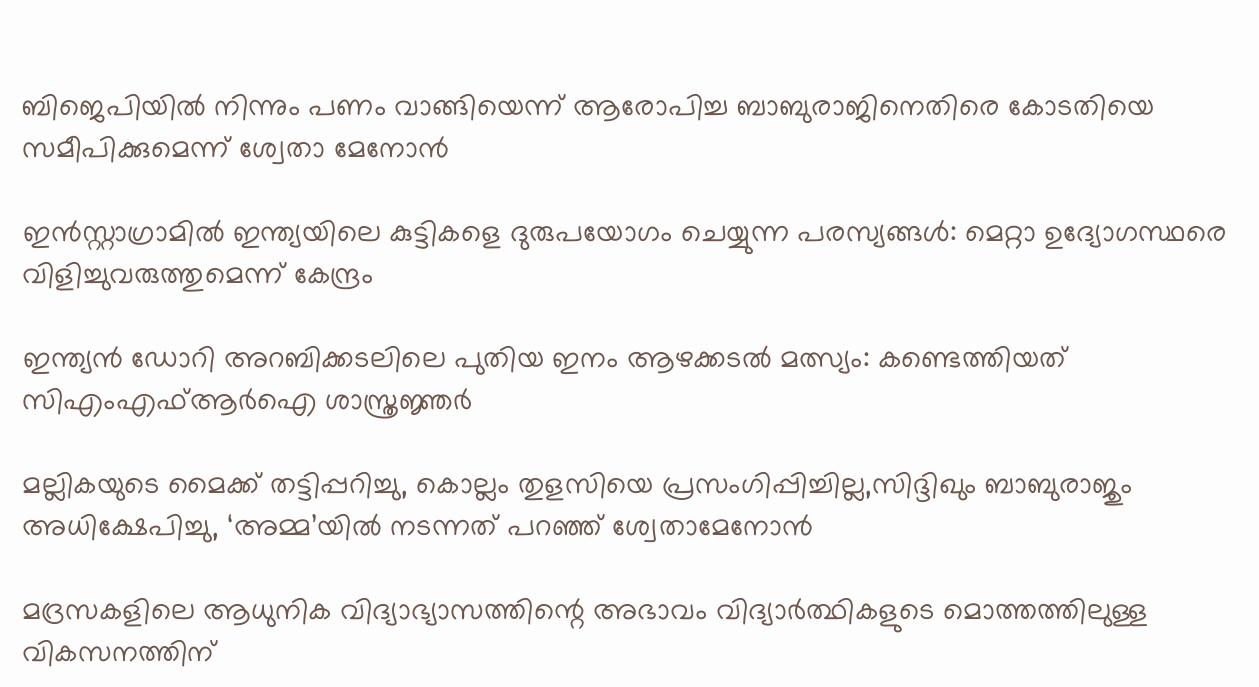ബിജെപിയില്‍ നിന്നും പണം വാങ്ങിയെന്ന് ആരോപിച്ച ബാബുരാജിനെതിരെ കോടതിയെ സമീപിക്കുമെന്ന് ശ്വേതാ മേനോന്‍

ഇൻസ്റ്റാഗ്രാമിൽ ഇന്ത്യയിലെ കുട്ടികളെ ദുരുപയോഗം ചെയ്യുന്ന പരസ്യങ്ങൾ: മെറ്റാ ഉദ്യോഗസ്ഥരെ വിളിച്ചുവരുത്തുമെന്ന് കേന്ദ്രം

ഇന്ത്യന്‍ ഡോറി അറബിക്കടലിലെ പുതിയ ഇനം ആഴക്കടല്‍ മത്സ്യം: കണ്ടെത്തിയത് സിഎംഎഫ്ആര്‍ഐ ശാസ്ത്രജ്ഞര്‍

മല്ലികയുടെ മൈക്ക് തട്ടിപ്പറിച്ചു, കൊല്ലം തുളസിയെ പ്രസംഗിപ്പിച്ചില്ല,സിദ്ദിഖും ബാബുരാജും അധിക്ഷേപിച്ചു, ‘അമ്മ’യില്‍ നടന്നത് പറഞ്ഞ് ശ്വേതാമേനോന്‍

മദ്രസകളിലെ ആധുനിക വിദ്യാഭ്യാസത്തിന്റെ അഭാവം വിദ്യാർത്ഥികളുടെ മൊത്തത്തിലുള്ള വികസനത്തിന്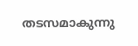തടസമാകുന്നു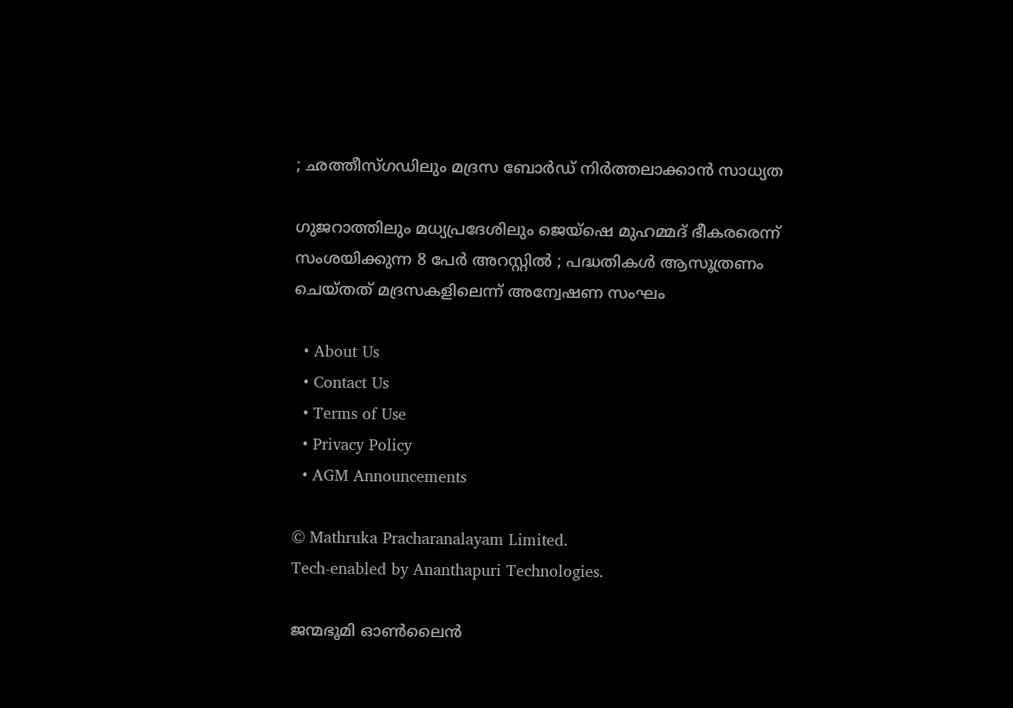; ഛത്തീസ്ഗഡിലും മദ്രസ ബോർഡ് നിർത്തലാക്കാൻ സാധ്യത

ഗുജറാത്തിലും മധ്യപ്രദേശിലും ജെയ്‌ഷെ മുഹമ്മദ് ഭീകരരെന്ന് സംശയിക്കുന്ന 8 പേർ അറസ്റ്റിൽ ; പദ്ധതികൾ ആസൂത്രണം ചെയ്തത് മദ്രസകളിലെന്ന് അന്വേഷണ സംഘം

  • About Us
  • Contact Us
  • Terms of Use
  • Privacy Policy
  • AGM Announcements

© Mathruka Pracharanalayam Limited.
Tech-enabled by Ananthapuri Technologies.

ജന്മഭൂമി ഓണ്‍ലൈന്‍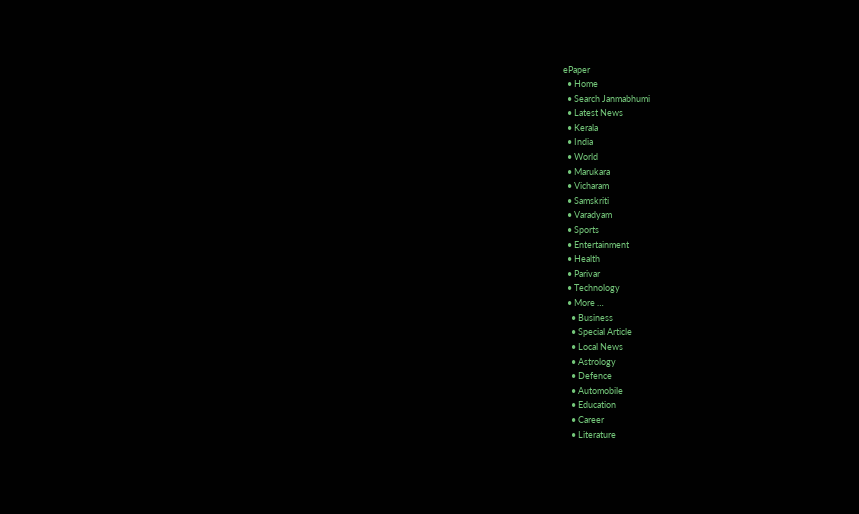ePaper
  • Home
  • Search Janmabhumi
  • Latest News
  • Kerala
  • India
  • World
  • Marukara
  • Vicharam
  • Samskriti
  • Varadyam
  • Sports
  • Entertainment
  • Health
  • Parivar
  • Technology
  • More …
    • Business
    • Special Article
    • Local News
    • Astrology
    • Defence
    • Automobile
    • Education
    • Career
    • Literature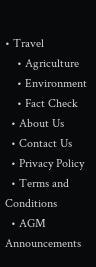• Travel
    • Agriculture
    • Environment
    • Fact Check
  • About Us
  • Contact Us
  • Privacy Policy
  • Terms and Conditions
  • AGM Announcements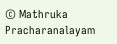© Mathruka Pracharanalayam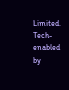Limited.
Tech-enabled by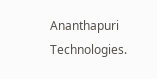Ananthapuri Technologies.